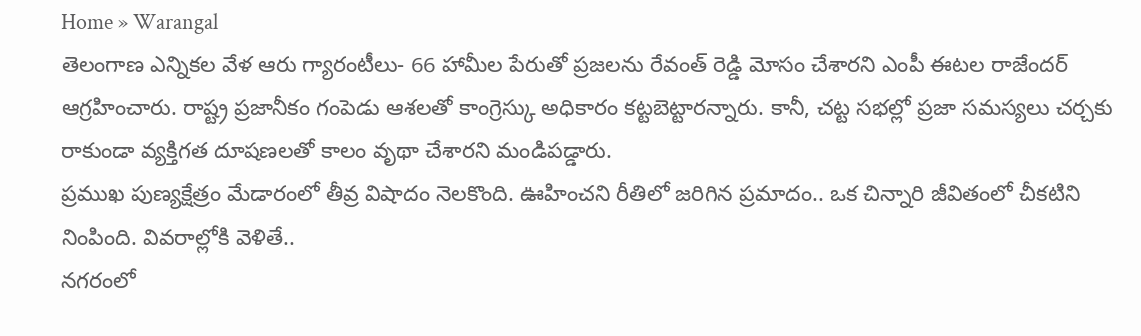Home » Warangal
తెలంగాణ ఎన్నికల వేళ ఆరు గ్యారంటీలు- 66 హామీల పేరుతో ప్రజలను రేవంత్ రెడ్డి మోసం చేశారని ఎంపీ ఈటల రాజేందర్ ఆగ్రహించారు. రాష్ట్ర ప్రజానీకం గంపెడు ఆశలతో కాంగ్రెస్కు అధికారం కట్టబెట్టారన్నారు. కానీ, చట్ట సభల్లో ప్రజా సమస్యలు చర్చకు రాకుండా వ్యక్తిగత దూషణలతో కాలం వృథా చేశారని మండిపడ్డారు.
ప్రముఖ పుణ్యక్షేత్రం మేడారంలో తీవ్ర విషాదం నెలకొంది. ఊహించని రీతిలో జరిగిన ప్రమాదం.. ఒక చిన్నారి జీవితంలో చీకటిని నింపింది. వివరాల్లోకి వెళితే..
నగరంలో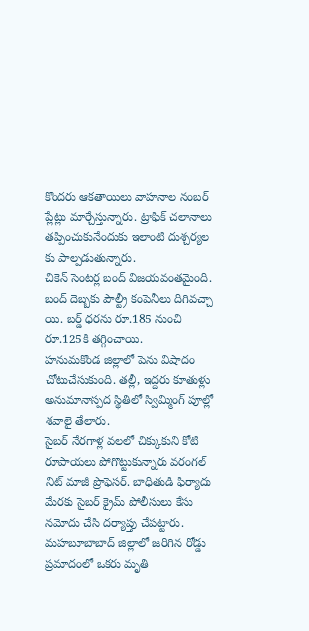కొందరు ఆకతాయిలు వాహనాల నంబర్ ప్లేట్లు మార్చేస్తున్నారు. ట్రాఫిక్ చలానాలు తప్పించుకునేందుకు ఇలాంటి దుశ్చర్యల కు పాల్పడుతున్నారు.
చికెన్ సెంటర్ల బంద్ విజయవంతమైంది. బంద్ దెబ్బకు పౌల్ట్రీ కంపెనీలు దిగివచ్చా యి. బర్డ్ ధరను రూ.185 నుంచి రూ.125కి తగ్గించాయి.
హనుమకొండ జిల్లాలో పెను విషాదం చోటుచేసుకుంది. తల్లీ, ఇద్దరు కూతుళ్లు అనుమానాస్పద స్థితిలో స్విమ్మింగ్ పూల్లో శవాలై తేలారు.
సైబర్ నేరగాళ్ల వలలో చిక్కుకుని కోటి రూపాయలు పోగొట్టుకున్నారు వరంగల్ నిట్ మాజీ ప్రొఫెసర్. బాధితుడి ఫిర్యాదు మేరకు సైబర్ క్రైమ్ పోలీసులు కేసు నమోదు చేసి దర్యాప్తు చేపట్టారు.
మహబూబాబాద్ జిల్లాలో జరిగిన రోడ్డు ప్రమాదంలో ఒకరు మృతి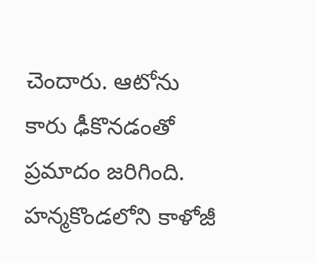చెందారు. ఆటోను కారు ఢీకొనడంతో ప్రమాదం జరిగింది.
హన్మకొండలోని కాళోజీ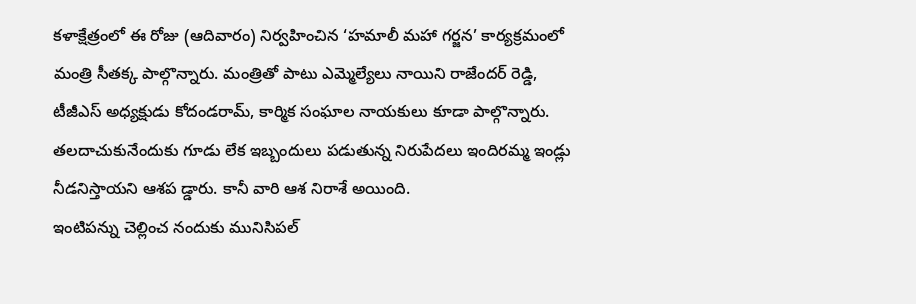కళాక్షేత్రంలో ఈ రోజు (ఆదివారం) నిర్వహించిన ‘హమాలీ మహా గర్జన’ కార్యక్రమంలో మంత్రి సీతక్క పాల్గొన్నారు. మంత్రితో పాటు ఎమ్మెల్యేలు నాయిని రాజేందర్ రెడ్డి, టీజీఎస్ అధ్యక్షుడు కోదండరామ్, కార్మిక సంఘాల నాయకులు కూడా పాల్గొన్నారు.
తలదాచుకునేందుకు గూడు లేక ఇబ్బందులు పడుతున్న నిరుపేదలు ఇందిరమ్మ ఇండ్లు నీడనిస్తాయని ఆశప డ్డారు. కానీ వారి ఆశ నిరాశే అయింది.
ఇంటిపన్ను చెల్లించ నందుకు మునిసిపల్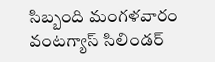సిబ్బంది మంగళవారం వంటగ్యాస్ సిలిండర్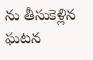ను తీసుకెళ్లిన ఘటన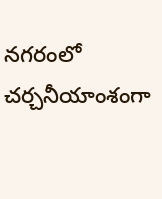నగరంలో చర్చనీయాంశంగా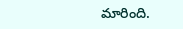మారింది.